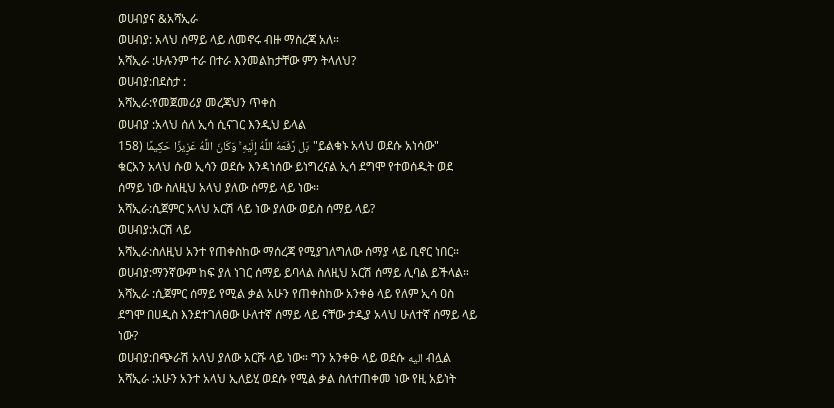ወሀብያና &አሻኢራ
ወሀብያ: አላህ ሰማይ ላይ ለመኖሩ ብዙ ማስረጃ አለ።
አሻኢራ :ሁሉንም ተራ በተራ እንመልከታቸው ምን ትላለህ?
ወሀብያ:በደስታ :
አሻኢራ:የመጀመሪያ መረጃህን ጥቀስ
ወሀብያ :አላህ ሰለ ኢሳ ሲናገር እንዲህ ይላል
بَل رَّفَعَهُ اللَّهُ إِلَيْهِ ۚ وَكَانَ اللَّهُ عَزِيزًا حَكِيمًا (158"ይልቁኑ አላህ ወደሱ አነሳው"
ቁርአን አላህ ሱወ ኢሳን ወደሱ እንዳነሰው ይነግረናል ኢሳ ደግሞ የተወሰዱት ወደ ሰማይ ነው ስለዚህ አላህ ያለው ሰማይ ላይ ነው።
አሻኢራ:ሲጀምር አላህ አርሽ ላይ ነው ያለው ወይስ ሰማይ ላይ?
ወሀብያ:አርሽ ላይ
አሻኢራ:ስለዚህ አንተ የጠቀስከው ማሰረጃ የሚያገለግለው ሰማያ ላይ ቢኖር ነበር።
ወሀብያ:ማንኛውም ከፍ ያለ ነገር ሰማይ ይባላል ስለዚህ አርሽ ሰማይ ሊባል ይችላል።
አሻኢራ :ሲጀምር ሰማይ የሚል ቃል አሁን የጠቀስከው አንቀፅ ላይ የለም ኢሳ ዐስ ደግሞ በሀዲስ እንደተገለፀው ሁለተኛ ሰማይ ላይ ናቸው ታዲያ አላህ ሁለተኛ ሰማይ ላይ ነው?
ወሀብያ:በጭራሽ አላህ ያለው አርሹ ላይ ነው። ግን አንቀፁ ላይ ወደሱ اليه ብሏል
አሻኢራ :አሁን አንተ አላህ ኢለይሂ ወደሱ የሚል ቃል ስለተጠቀመ ነው የዚ አይነት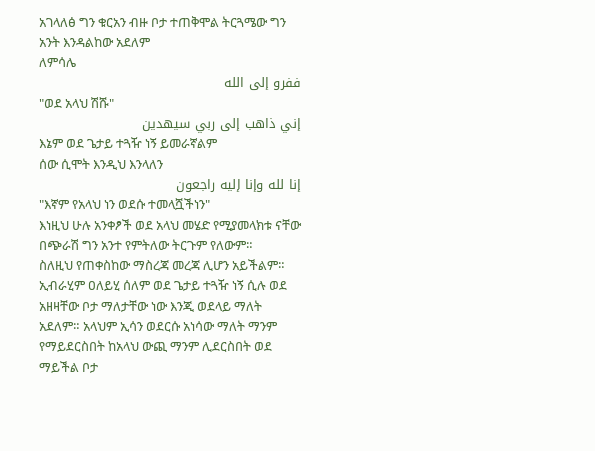አገላለፅ ግን ቁርአን ብዙ ቦታ ተጠቅሞል ትርጓሜው ግን አንት እንዳልከው አደለም
ለምሳሌ
ففرو إلى الله
"ወደ አላህ ሽሹ"
إني ذاهب إلى ربي سيهدين
እኔም ወደ ጌታይ ተጓዥ ነኝ ይመራኛልም
ሰው ሲሞት እንዲህ እንላለን
إنا لله وإنا إليه راجعون
"እኛም የአላህ ነን ወደሱ ተመላሿችነን"
እነዚህ ሁሉ አንቀፆች ወደ አላህ መሄድ የሚያመላክቱ ናቸው በጭራሽ ግን አንተ የምትለው ትርጉም የለውም።
ስለዚህ የጠቀስከው ማስረጃ መረጃ ሊሆን አይችልም።
ኢብራሂም ዐለይሂ ሰለም ወደ ጌታይ ተጓዥ ነኝ ሲሉ ወደ አዘዛቸው ቦታ ማለታቸው ነው እንጂ ወደላይ ማለት አደለም። አላህም ኢሳን ወደርሱ አነሳው ማለት ማንም የማይደርስበት ከአላህ ውጪ ማንም ሊደርስበት ወደ ማይችል ቦታ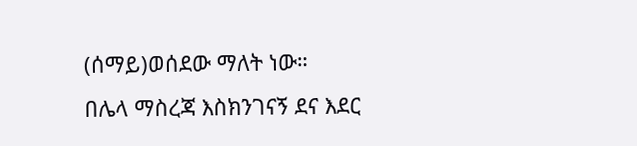(ሰማይ)ወሰደው ማለት ነው።
በሌላ ማስረጃ እስክንገናኝ ደና እደር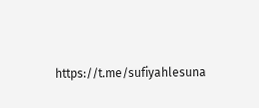https://t.me/sufiyahlesuna